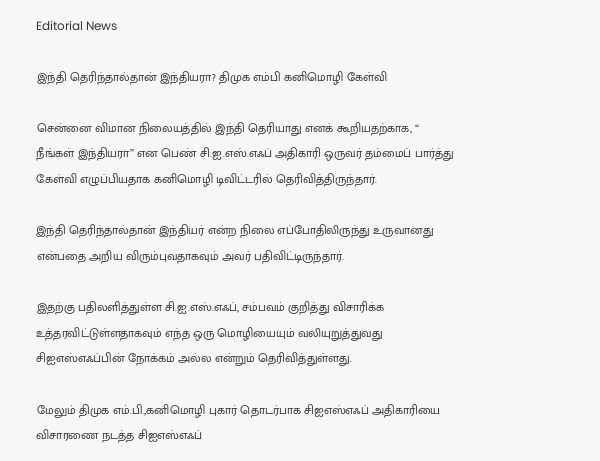Editorial News

இந்தி தெரிந்தால்தான் இந்தியரா? திமுக எம்பி கனிமொழி கேள்வி

சென்னை விமான நிலையத்தில் இந்தி தெரியாது எனக் கூறியதற்காக, “ நீங்கள் இந்தியரா” என பெண் சி.ஐ.எஸ்.எஃப் அதிகாரி ஒருவர் தம்மைப் பார்த்து கேள்வி எழுப்பியதாக கனிமொழி டிவிட்டரில் தெரிவித்திருந்தார்.

இந்தி தெரிந்தால்தான் இந்தியர் என்ற நிலை எப்போதிலிருந்து உருவானது என்பதை அறிய விரும்புவதாகவும் அவர் பதிவிட்டிருந்தார்.

இதற்கு பதிலளித்துள்ள சி.ஐ.எஸ்.எஃப், சம்பவம் குறித்து விசாரிக்க உத்தரவிட்டுள்ளதாகவும் எந்த ஒரு மொழியையும் வலியுறுத்துவது சிஐஎஸ்எஃப்பின் நோக்கம் அல்ல என்றும் தெரிவித்துள்ளது.

மேலும் திமுக எம்.பி.,கனிமொழி புகார் தொடர்பாக சிஐஎஸ்எஃப் அதிகாரியை விசாரணை நடத்த சிஐஎஸ்எஃப்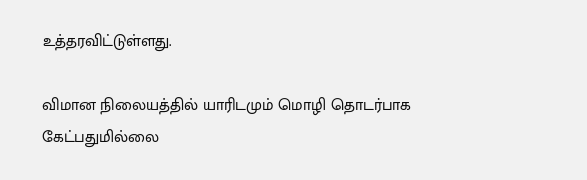உத்தரவிட்டுள்ளது.

விமான நிலையத்தில் யாரிடமும் மொழி தொடர்பாக கேட்பதுமில்லை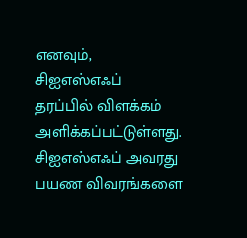எனவும்,
சிஐஎஸ்எஃப் தரப்பில் விளக்கம் அளிக்கப்பட்டுள்ளது. சிஐஎஸ்எஃப் அவரது பயண விவரங்களை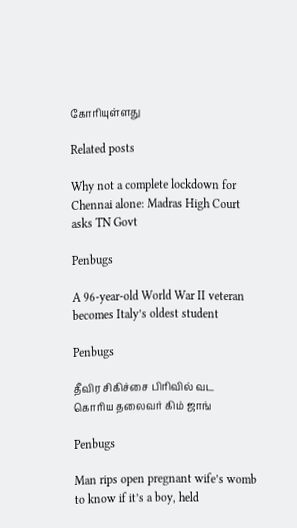கோரியுள்ளது

Related posts

Why not a complete lockdown for Chennai alone: Madras High Court asks TN Govt

Penbugs

A 96-year-old World War II veteran becomes Italy’s oldest student

Penbugs

தீவிர சிகிச்சை பிரிவில் வட கொரிய தலைவர் கிம் ஜாங்

Penbugs

Man rips open pregnant wife’s womb to know if it’s a boy, held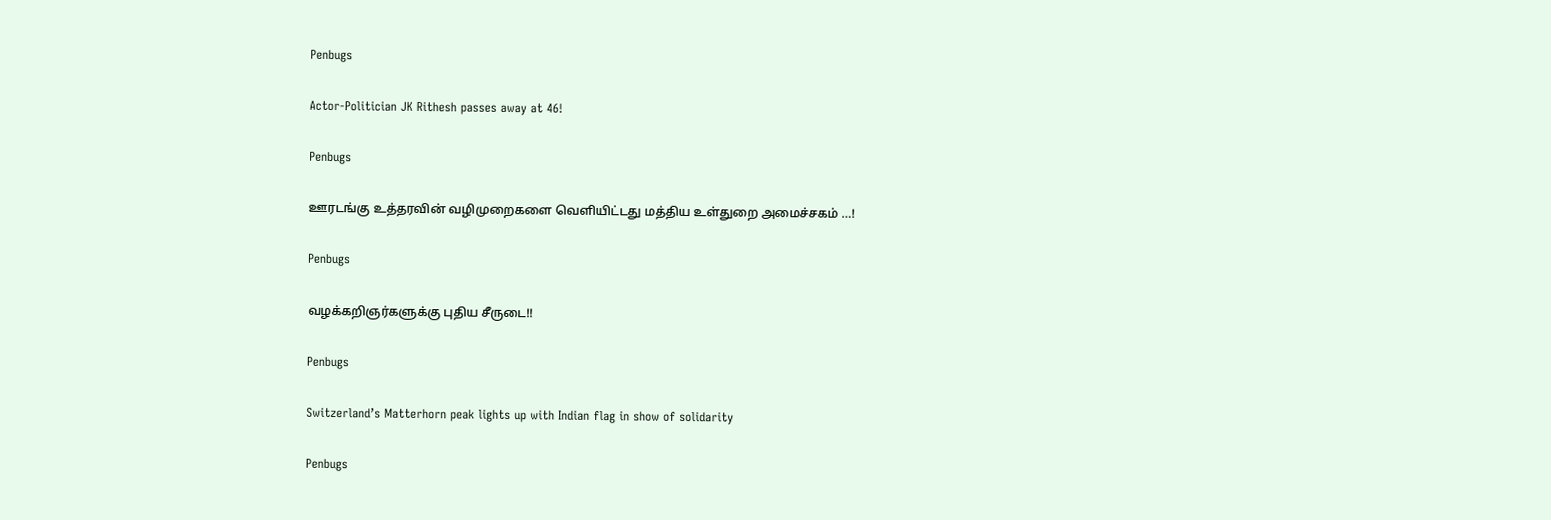Penbugs

Actor-Politician JK Rithesh passes away at 46!

Penbugs

ஊரடங்கு உத்தரவின் வழிமுறைகளை வெளியிட்டது மத்திய உள்துறை அமைச்சகம் …!

Penbugs

வழக்கறிஞர்களுக்கு புதிய சீருடை!!

Penbugs

Switzerland’s Matterhorn peak lights up with Indian flag in show of solidarity

Penbugs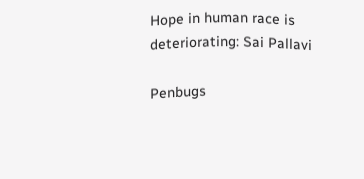Hope in human race is deteriorating: Sai Pallavi

Penbugs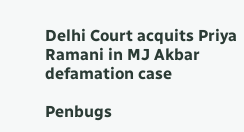Delhi Court acquits Priya Ramani in MJ Akbar defamation case

Penbugs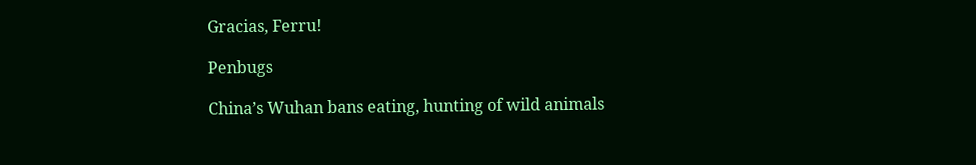Gracias, Ferru!

Penbugs

China’s Wuhan bans eating, hunting of wild animals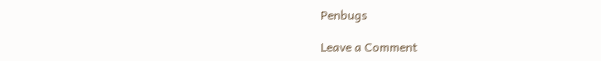Penbugs

Leave a Comment